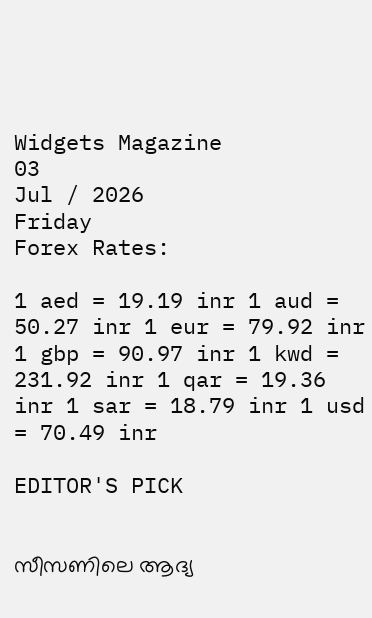Widgets Magazine
03
Jul / 2026
Friday
Forex Rates:

1 aed = 19.19 inr 1 aud = 50.27 inr 1 eur = 79.92 inr 1 gbp = 90.97 inr 1 kwd = 231.92 inr 1 qar = 19.36 inr 1 sar = 18.79 inr 1 usd = 70.49 inr

EDITOR'S PICK


സീസണിലെ ആദ്യ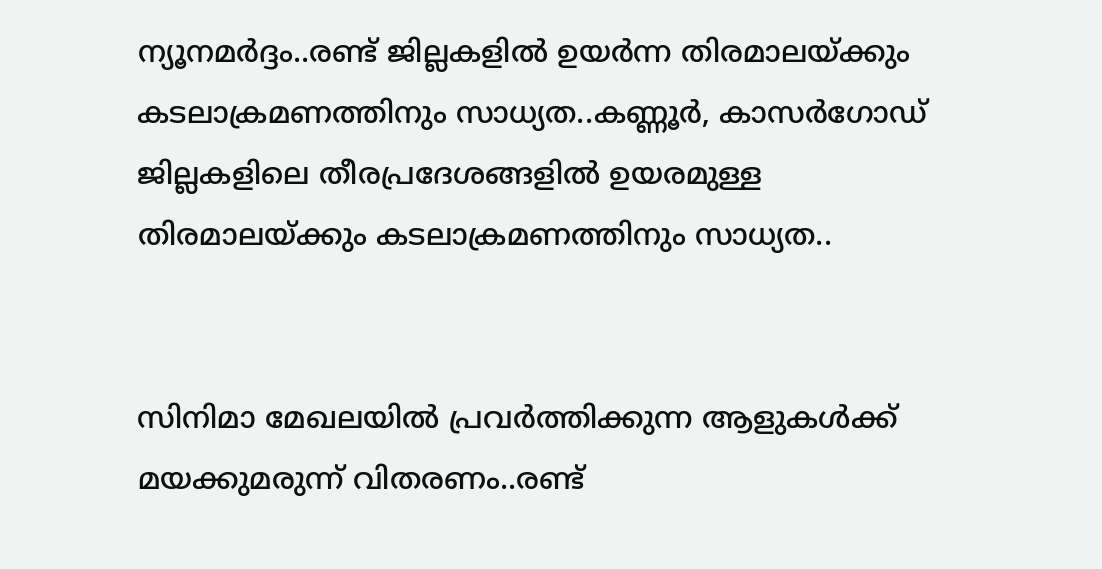ന്യൂനമർദ്ദം..രണ്ട് ജില്ലകളിൽ ഉയർന്ന തിരമാലയ്‌ക്കും കടലാക്രമണത്തിനും സാധ്യത..കണ്ണൂർ, കാസർഗോഡ് ജില്ലകളിലെ തീരപ്രദേശങ്ങളിൽ ഉയരമുള്ള തിരമാലയ്‌ക്കും കടലാക്രമണത്തിനും സാധ്യത..


സിനിമാ മേഖലയിൽ പ്രവർത്തിക്കുന്ന ആളുകൾക്ക് മയക്കുമരുന്ന് വിതരണം..രണ്ട്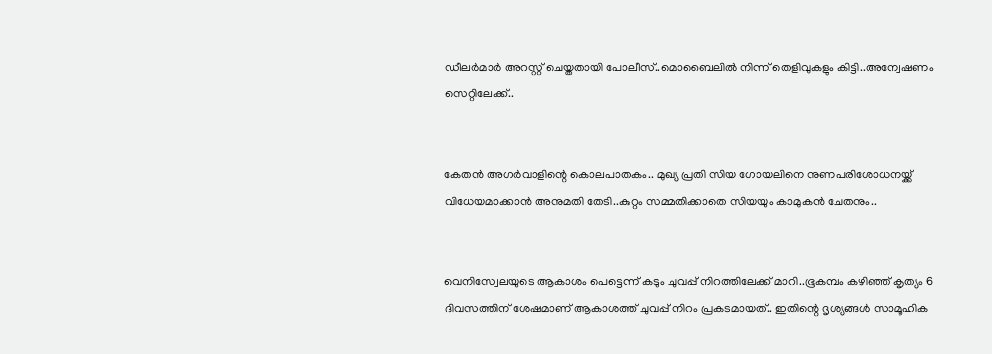ഡീലർമാർ അറസ്റ്റ് ചെയ്തതായി പോലീസ്..മൊബൈലിൽ നിന്ന് തെളിവുകളും കിട്ടി..അന്വേഷണം സെറ്റിലേക്ക്..


കേതൻ അഗർവാളിന്റെ കൊലപാതകം.. മുഖ്യ പ്രതി സിയ ഗോയലിനെ നുണപരിശോധനയ്ക്ക് വിധേയമാക്കാൻ അനുമതി തേടി..കുറ്റം സമ്മതിക്കാതെ സിയയും കാമുകൻ ചേതനും..


വെനിസ്വേലയുടെ ആകാശം പെട്ടെന്ന് കടും ചുവപ്പ് നിറത്തിലേക്ക് മാറി..ഭൂകമ്പം കഴിഞ്ഞ് കൃത്യം 6 ദിവസത്തിന് ശേഷമാണ് ആകാശത്ത് ചുവപ്പ് നിറം പ്രകടമായത്.. ഇതിന്റെ ദൃശ്യങ്ങൾ സാമൂഹിക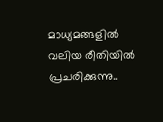മാധ്യമങ്ങളിൽ വലിയ രീതിയിൽ പ്രചരിക്കുന്നു..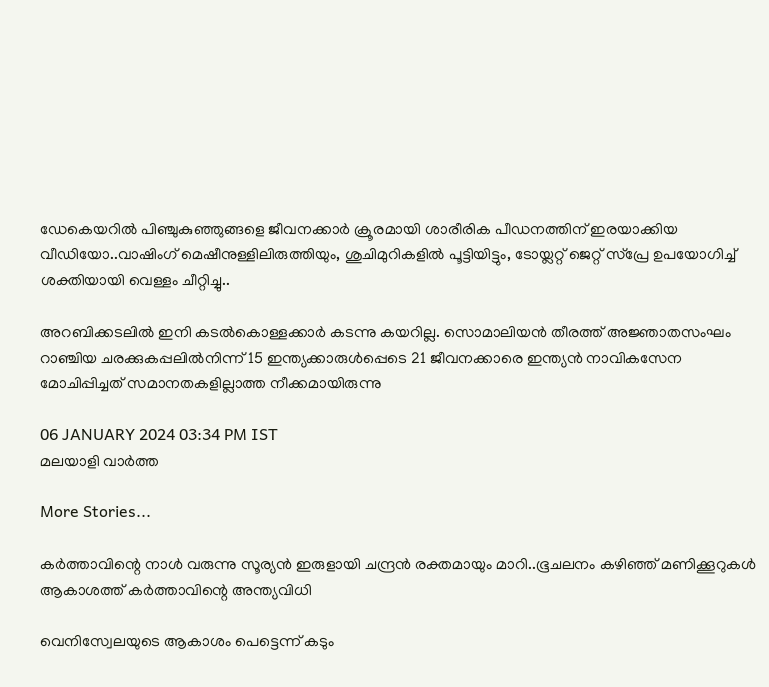ഡേകെയറില്‍ പിഞ്ചുകുഞ്ഞുങ്ങളെ ജീവനക്കാര്‍ ക്രൂരമായി ശാരീരിക പീഡനത്തിന് ഇരയാക്കിയ വീഡിയോ..വാഷിംഗ് മെഷീനുള്ളിലിരുത്തിയും, ശുചിമുറികളില്‍ പൂട്ടിയിട്ടും, ടോയ്ലറ്റ് ജെറ്റ് സ്പ്രേ ഉപയോഗിച്ച് ശക്തിയായി വെള്ളം ചീറ്റിച്ചു..

അറബിക്കടലിൽ ഇനി കടൽകൊള്ളക്കാർ കടന്നു കയറില്ല. സൊമാലിയൻ തീരത്ത് അജ്ഞാതസംഘം റാഞ്ചിയ ചരക്കുകപ്പലിൽനിന്ന് 15 ഇന്ത്യക്കാരുൾപ്പെടെ 21 ജീവനക്കാരെ ഇന്ത്യൻ നാവികസേന മോചിപ്പിച്ചത് സമാനതകളില്ലാത്ത നീക്കമായിരുന്നു

06 JANUARY 2024 03:34 PM IST
മലയാളി വാര്‍ത്ത

More Stories...

കർത്താവിന്റെ നാൾ വരുന്നു സൂര്യൻ ഇരുളായി ചന്ദ്രൻ രക്തമായും മാറി..ഭൂചലനം കഴിഞ്ഞ് മണിക്കൂറുകൾ ആകാശത്ത് കര്‍ത്താവിന്റെ അന്ത്യവിധി

വെനിസ്വേലയുടെ ആകാശം പെട്ടെന്ന് കടും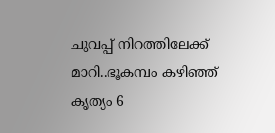ചുവപ്പ് നിറത്തിലേക്ക് മാറി..ഭൂകമ്പം കഴിഞ്ഞ് കൃത്യം 6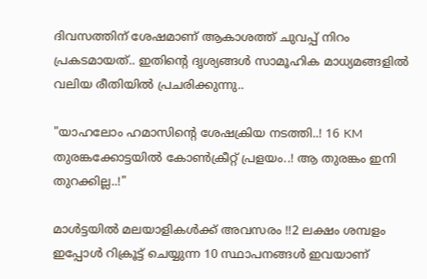ദിവസത്തിന് ശേഷമാണ് ആകാശത്ത് ചുവപ്പ് നിറം പ്രകടമായത്.. ഇതിന്റെ ദൃശ്യങ്ങൾ സാമൂഹിക മാധ്യമങ്ങളിൽ വലിയ രീതിയിൽ പ്രചരിക്കുന്നു..

"യാഹലോം ഹമാസിന്റെ ശേഷക്രിയ നടത്തി..! 16 KM തുരങ്കക്കോട്ടയിൽ കോൺക്രീറ്റ് പ്രളയം..! ആ തുരങ്കം ഇനി തുറക്കില്ല..!"

മാൾട്ടയിൽ മലയാളികൾക്ക് അവസരം !!2 ലക്ഷം ശമ്പളം ഇപ്പോൾ റിക്രൂട്ട് ചെയ്യുന്ന 10 സ്ഥാപനങ്ങൾ ഇവയാണ്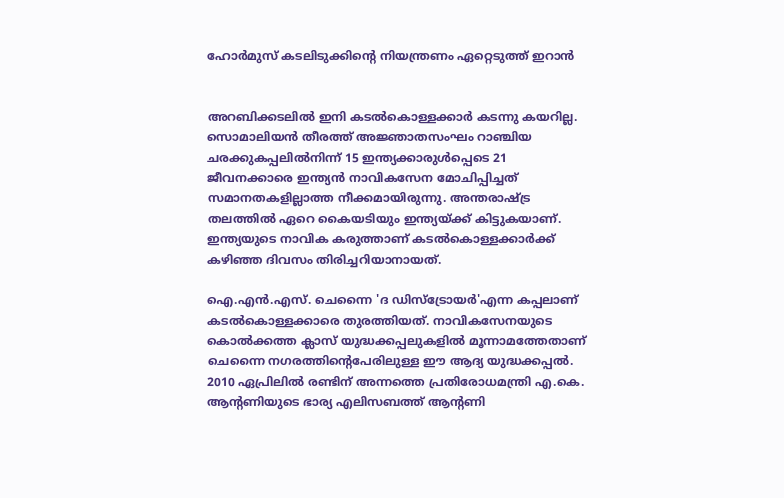ഹോര്‍മുസ് കടലിടുക്കിന്റെ നിയന്ത്രണം ഏറ്റെടുത്ത് ഇറാന്‍


അറബിക്കടലിൽ ഇനി കടൽകൊള്ളക്കാർ കടന്നു കയറില്ല. സൊമാലിയൻ തീരത്ത് അജ്ഞാതസംഘം റാഞ്ചിയ ചരക്കുകപ്പലിൽനിന്ന് 15 ഇന്ത്യക്കാരുൾപ്പെടെ 21 ജീവനക്കാരെ ഇന്ത്യൻ നാവികസേന മോചിപ്പിച്ചത് സമാനതകളില്ലാത്ത നീക്കമായിരുന്നു. അന്തരാഷ്ട്ര തലത്തിൽ ഏറെ കൈയടിയും ഇന്ത്യയ്ക്ക് കിട്ടുകയാണ്. ഇന്ത്യയുടെ നാവിക കരുത്താണ് കടൽകൊള്ളക്കാർക്ക് കഴിഞ്ഞ ദിവസം തിരിച്ചറിയാനായത്.

ഐ.എൻ.എസ്. ചെന്നൈ 'ദ ഡിസ്ട്രോയർ'എന്ന കപ്പലാണ് കടൽകൊള്ളക്കാരെ തുരത്തിയത്. നാവികസേനയുടെ കൊൽക്കത്ത ക്ലാസ് യുദ്ധക്കപ്പലുകളിൽ മൂന്നാമത്തേതാണ് ചെന്നൈ നഗരത്തിന്റെപേരിലുള്ള ഈ ആദ്യ യുദ്ധക്കപ്പൽ. 2010 ഏപ്രിലിൽ രണ്ടിന് അന്നത്തെ പ്രതിരോധമന്ത്രി എ.കെ. ആന്റണിയുടെ ഭാര്യ എലിസബത്ത് ആന്റണി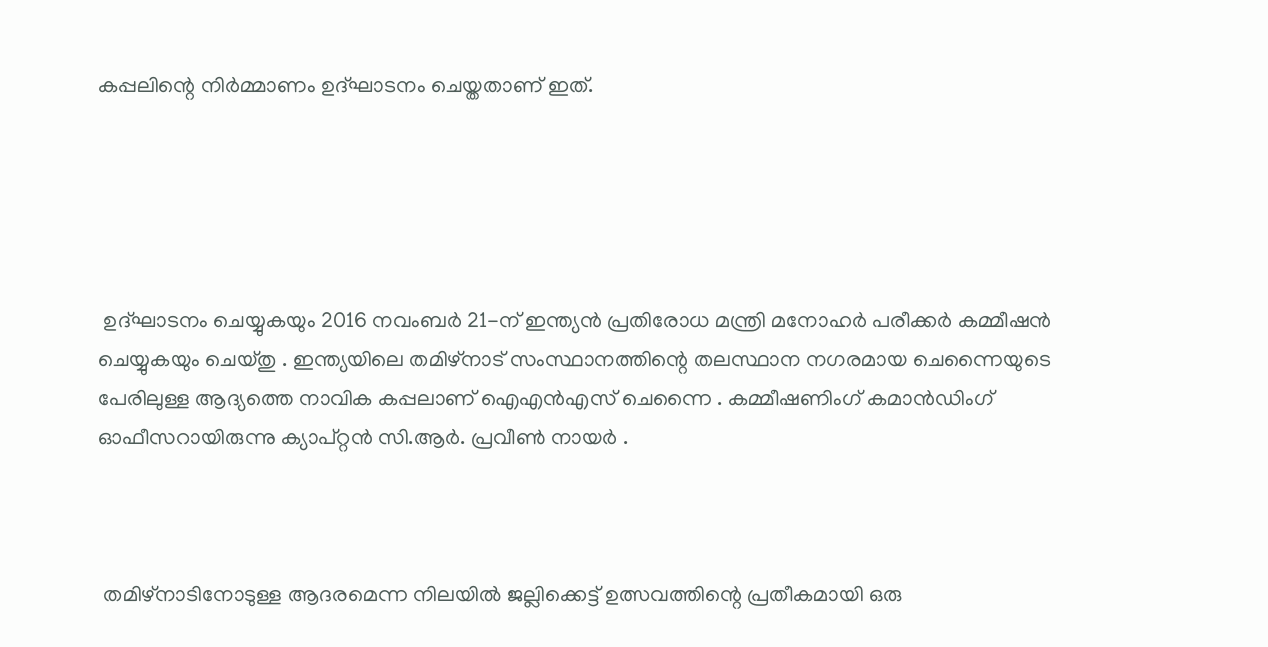കപ്പലിന്റെ നിർമ്മാണം ഉദ്ഘാടനം ചെയ്തതാണ് ഇത്.





 ഉദ്ഘാടനം ചെയ്യുകയും 2016 നവംബർ 21-ന് ഇന്ത്യൻ പ്രതിരോധ മന്ത്രി മനോഹർ പരീക്കർ കമ്മീഷൻ ചെയ്യുകയും ചെയ്തു . ഇന്ത്യയിലെ തമിഴ്‌നാട് സംസ്ഥാനത്തിന്റെ തലസ്ഥാന നഗരമായ ചെന്നൈയുടെ പേരിലുള്ള ആദ്യത്തെ നാവിക കപ്പലാണ് ഐഎൻഎസ് ചെന്നൈ . കമ്മീഷണിംഗ് കമാൻഡിംഗ് ഓഫീസറായിരുന്നു ക്യാപ്റ്റൻ സി.ആർ. പ്രവീൺ നായർ .



 തമിഴ്‌നാടിനോടുള്ള ആദരമെന്ന നിലയിൽ ജല്ലിക്കെട്ട് ഉത്സവത്തിന്റെ പ്രതീകമായി ഒരു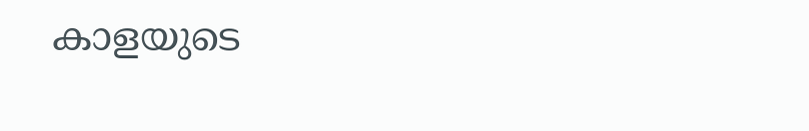കാളയുടെ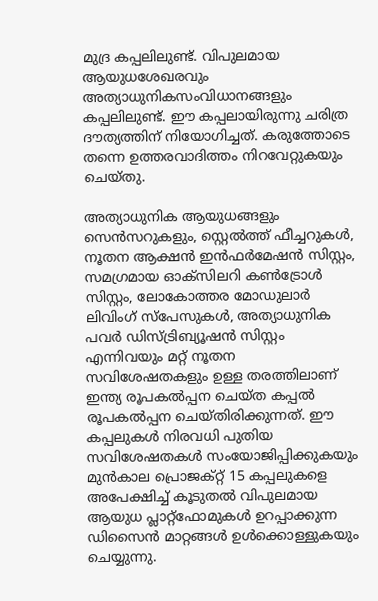മുദ്ര കപ്പലിലുണ്ട്. വിപുലമായ ആയുധശേഖരവും അത്യാധുനികസംവിധാനങ്ങളും കപ്പലിലുണ്ട്. ഈ കപ്പലായിരുന്നു ചരിത്ര ദൗത്യത്തിന് നിയോഗിച്ചത്. കരുത്തോടെ തന്നെ ഉത്തരവാദിത്തം നിറവേറ്റുകയും ചെയ്തു.

അത്യാധുനിക ആയുധങ്ങളും സെൻസറുകളും, സ്റ്റെൽത്ത് ഫീച്ചറുകൾ, നൂതന ആക്ഷൻ ഇൻഫർമേഷൻ സിസ്റ്റം, സമഗ്രമായ ഓക്സിലറി കൺട്രോൾ സിസ്റ്റം, ലോകോത്തര മോഡുലാർ ലിവിംഗ് സ്‌പേസുകൾ, അത്യാധുനിക പവർ ഡിസ്ട്രിബ്യൂഷൻ സിസ്റ്റം എന്നിവയും മറ്റ് നൂതന സവിശേഷതകളും ഉള്ള തരത്തിലാണ് ഇന്ത്യ രൂപകൽപ്പന ചെയ്ത കപ്പൽ രൂപകൽപ്പന ചെയ്തിരിക്കുന്നത്. ഈ കപ്പലുകൾ നിരവധി പുതിയ സവിശേഷതകൾ സംയോജിപ്പിക്കുകയും മുൻകാല പ്രൊജക്റ്റ് 15 കപ്പലുകളെ അപേക്ഷിച്ച് കൂടുതൽ വിപുലമായ ആയുധ പ്ലാറ്റ്‌ഫോമുകൾ ഉറപ്പാക്കുന്ന ഡിസൈൻ മാറ്റങ്ങൾ ഉൾക്കൊള്ളുകയും ചെയ്യുന്നു.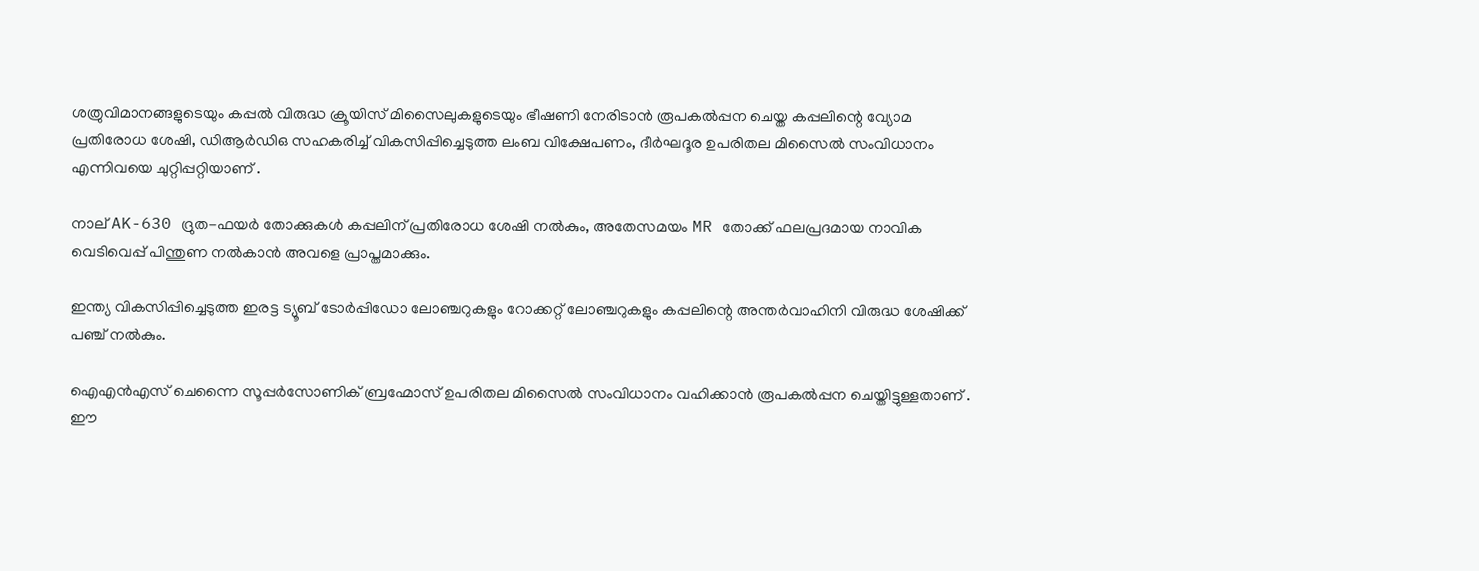ശത്രുവിമാനങ്ങളുടെയും കപ്പൽ വിരുദ്ധ ക്രൂയിസ് മിസൈലുകളുടെയും ഭീഷണി നേരിടാൻ രൂപകൽപ്പന ചെയ്ത കപ്പലിന്റെ വ്യോമ പ്രതിരോധ ശേഷി, ഡിആർഡിഒ സഹകരിച്ച് വികസിപ്പിച്ചെടുത്ത ലംബ വിക്ഷേപണം, ദീർഘദൂര ഉപരിതല മിസൈൽ സംവിധാനം എന്നിവയെ ചുറ്റിപ്പറ്റിയാണ് .

നാല് AK-630 ദ്രുത-ഫയർ തോക്കുകൾ കപ്പലിന് പ്രതിരോധ ശേഷി നൽകും, അതേസമയം MR തോക്ക് ഫലപ്രദമായ നാവിക വെടിവെപ്പ് പിന്തുണ നൽകാൻ അവളെ പ്രാപ്തമാക്കും.

ഇന്ത്യ വികസിപ്പിച്ചെടുത്ത ഇരട്ട ട്യൂബ് ടോർപ്പിഡോ ലോഞ്ചറുകളും റോക്കറ്റ് ലോഞ്ചറുകളും കപ്പലിന്റെ അന്തർവാഹിനി വിരുദ്ധ ശേഷിക്ക് പഞ്ച് നൽകും.

ഐഎൻഎസ് ചെന്നൈ സൂപ്പർസോണിക് ബ്രഹ്മോസ് ഉപരിതല മിസൈൽ സംവിധാനം വഹിക്കാൻ രൂപകൽപ്പന ചെയ്തിട്ടുള്ളതാണ് . ഈ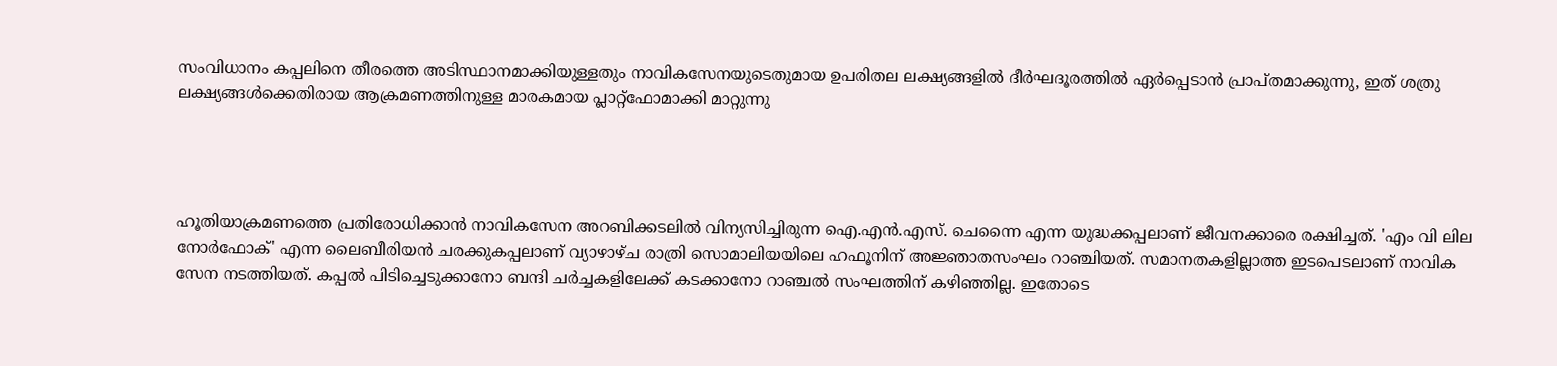സംവിധാനം കപ്പലിനെ തീരത്തെ അടിസ്ഥാനമാക്കിയുള്ളതും നാവികസേനയുടെതുമായ ഉപരിതല ലക്ഷ്യങ്ങളിൽ ദീർഘദൂരത്തിൽ ഏർപ്പെടാൻ പ്രാപ്തമാക്കുന്നു, ഇത് ശത്രു ലക്ഷ്യങ്ങൾക്കെതിരായ ആക്രമണത്തിനുള്ള മാരകമായ പ്ലാറ്റ്ഫോമാക്കി മാറ്റുന്നു




ഹൂതിയാക്രമണത്തെ പ്രതിരോധിക്കാൻ നാവികസേന അറബിക്കടലിൽ വിന്യസിച്ചിരുന്ന ഐ.എൻ.എസ്. ചെന്നൈ എന്ന യുദ്ധക്കപ്പലാണ് ജീവനക്കാരെ രക്ഷിച്ചത്. 'എം വി ലില നോർഫോക്' എന്ന ലൈബീരിയൻ ചരക്കുകപ്പലാണ് വ്യാഴാഴ്ച രാത്രി സൊമാലിയയിലെ ഹഫൂനിന് അജ്ഞാതസംഘം റാഞ്ചിയത്. സമാനതകളില്ലാത്ത ഇടപെടലാണ് നാവിക സേന നടത്തിയത്. കപ്പൽ പിടിച്ചെടുക്കാനോ ബന്ദി ചർച്ചകളിലേക്ക് കടക്കാനോ റാഞ്ചൽ സംഘത്തിന് കഴിഞ്ഞില്ല. ഇതോടെ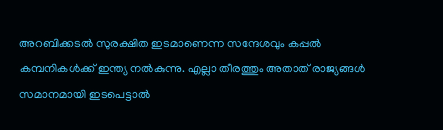അറബിക്കടൽ സുരക്ഷിത ഇടമാണെന്ന സന്ദേശവും കപ്പൽ കമ്പനികൾക്ക് ഇന്ത്യ നൽകുന്നു. എല്ലാ തീരത്തും അതാത് രാജ്യങ്ങൾ സമാനമായി ഇടപെട്ടാൽ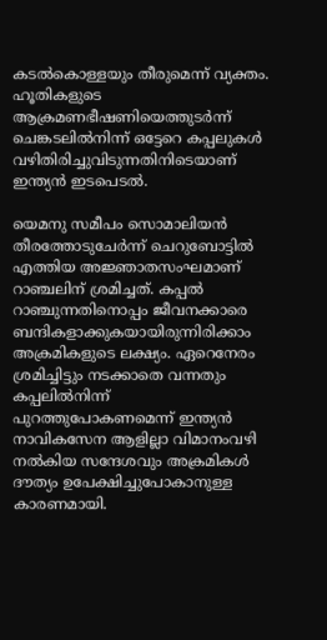കടൽകൊള്ളയും തീരുമെന്ന് വ്യക്തം. ഹൂതികളുടെ ആക്രമണഭീഷണിയെത്തുടർന്ന് ചെങ്കടലിൽനിന്ന് ഒട്ടേറെ കപ്പലുകൾ വഴിതിരിച്ചുവിടുന്നതിനിടെയാണ് ഇന്ത്യൻ ഇടപെടൽ.

യെമനു സമീപം സൊമാലിയൻ തീരത്തോടുചേർന്ന് ചെറുബോട്ടിൽ എത്തിയ അജ്ഞാതസംഘമാണ് റാഞ്ചലിന് ശ്രമിച്ചത്. കപ്പൽ റാഞ്ചുന്നതിനൊപ്പം ജീവനക്കാരെ ബന്ദികളാക്കുകയായിരുന്നിരിക്കാം അക്രമികളുടെ ലക്ഷ്യം. ഏറെനേരം ശ്രമിച്ചിട്ടും നടക്കാതെ വന്നതും കപ്പലിൽനിന്ന് പുറത്തുപോകണമെന്ന് ഇന്ത്യൻ നാവികസേന ആളില്ലാ വിമാനംവഴി നൽകിയ സന്ദേശവും അക്രമികൾ ദൗത്യം ഉപേക്ഷിച്ചുപോകാനുള്ള കാരണമായി.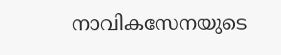നാവികസേനയുടെ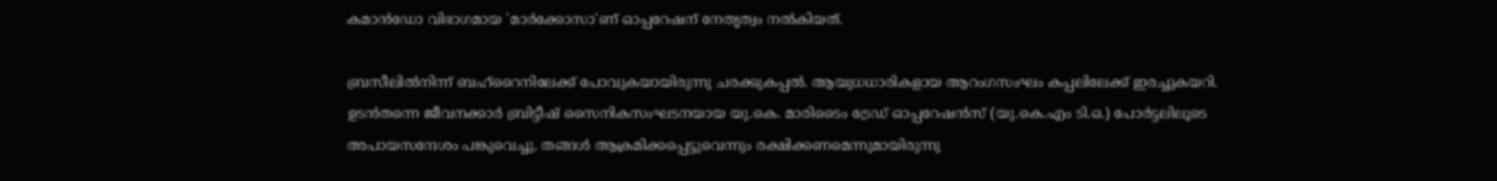കമാൻഡോ വിഭാഗമായ 'മാർക്കോസാ'ണ് ഓപ്പറേഷന് നേതൃത്വം നൽകിയത്.

ബ്രസീലിൽനിന്ന് ബഹ്റൈനിലേക്ക് പോവുകയായിരുന്നു ചരക്കുകപ്പൽ. ആയുധധാരികളായ ആറംഗസംഘം കപ്പലിലേക്ക് ഇരച്ചുകയറി. ഉടൻതന്നെ ജീവനക്കാർ ബ്രിട്ടീഷ് സൈനികസംഘടനയായ യു.കെ. മാരിടൈം ട്രേഡ് ഓപ്പറേഷൻസ് (യു.കെ.എം ടി.ഒ.) പോർട്ടലിലൂടെ അപായസന്ദേശം പങ്കുവെച്ചു. തങ്ങൾ ആക്രമിക്കപ്പെട്ടുവെന്നും രക്ഷിക്കണമെന്നുമായിരുന്നു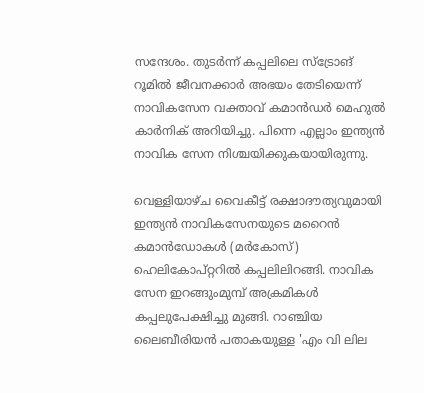സന്ദേശം. തുടർന്ന് കപ്പലിലെ സ്‌ട്രോങ് റൂമിൽ ജീവനക്കാർ അഭയം തേടിയെന്ന് നാവികസേന വക്താവ് കമാൻഡർ മെഹുൽ കാർനിക് അറിയിച്ചു. പിന്നെ എല്ലാം ഇന്ത്യൻ നാവിക സേന നിശ്ചയിക്കുകയായിരുന്നു.

വെള്ളിയാഴ്ച വൈകീട്ട് രക്ഷാദൗത്യവുമായി ഇന്ത്യൻ നാവികസേനയുടെ മറൈൻ കമാൻഡോകൾ (മർകോസ്) ഹെലികോപ്റ്ററിൽ കപ്പലിലിറങ്ങി. നാവിക സേന ഇറങ്ങുംമുമ്പ് അക്രമികൾ കപ്പലുപേക്ഷിച്ചു മുങ്ങി. റാഞ്ചിയ ലൈബീരിയൻ പതാകയുള്ള 'എം വി ലില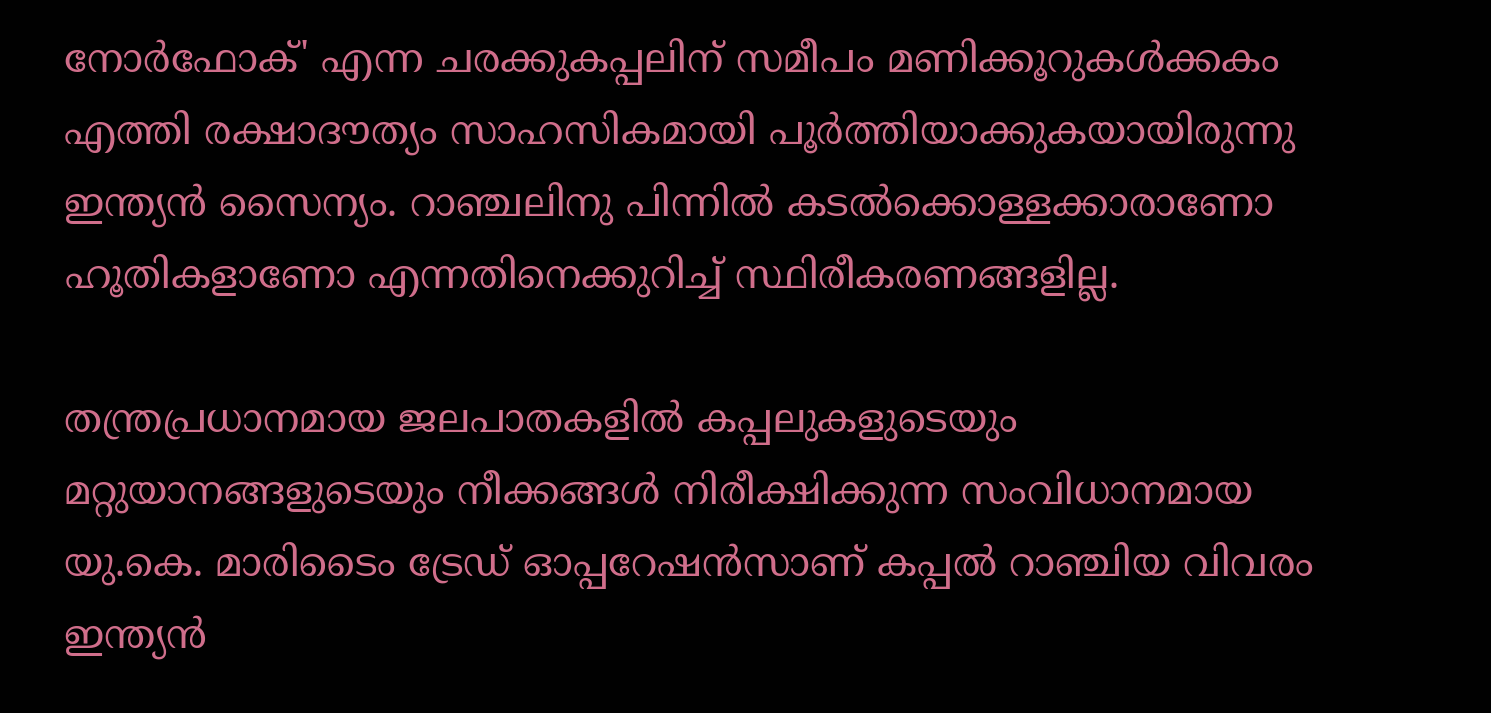നോർഫോക്' എന്ന ചരക്കുകപ്പലിന് സമീപം മണിക്കൂറുകൾക്കകം എത്തി രക്ഷാദൗത്യം സാഹസികമായി പൂർത്തിയാക്കുകയായിരുന്നു ഇന്ത്യൻ സൈന്യം. റാഞ്ചലിനു പിന്നിൽ കടൽക്കൊള്ളക്കാരാണോ ഹൂതികളാണോ എന്നതിനെക്കുറിച്ച് സ്ഥിരീകരണങ്ങളില്ല.

തന്ത്രപ്രധാനമായ ജലപാതകളിൽ കപ്പലുകളുടെയും മറ്റുയാനങ്ങളുടെയും നീക്കങ്ങൾ നിരീക്ഷിക്കുന്ന സംവിധാനമായ യു.കെ. മാരിടൈം ട്രേഡ് ഓപ്പറേഷൻസാണ് കപ്പൽ റാഞ്ചിയ വിവരം ഇന്ത്യൻ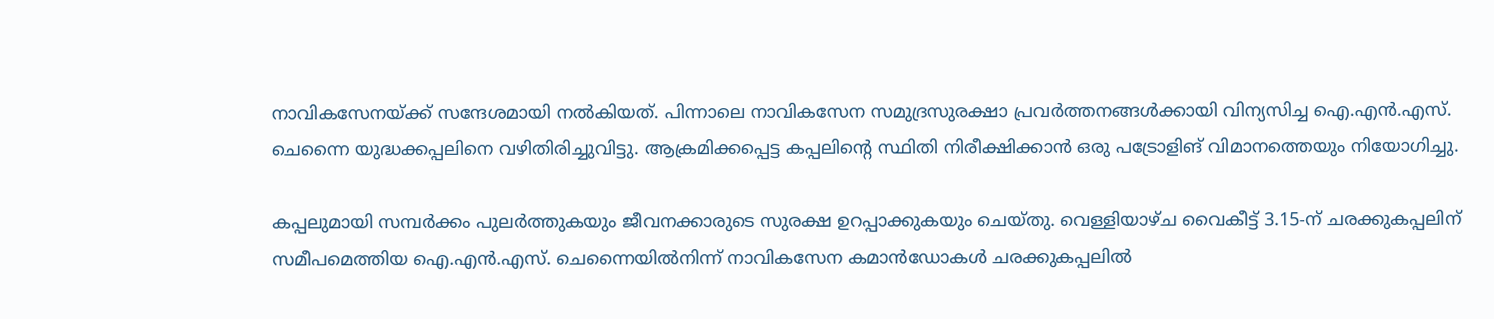നാവികസേനയ്ക്ക് സന്ദേശമായി നൽകിയത്. പിന്നാലെ നാവികസേന സമുദ്രസുരക്ഷാ പ്രവർത്തനങ്ങൾക്കായി വിന്യസിച്ച ഐ.എൻ.എസ്. ചെന്നൈ യുദ്ധക്കപ്പലിനെ വഴിതിരിച്ചുവിട്ടു. ആക്രമിക്കപ്പെട്ട കപ്പലിന്റെ സ്ഥിതി നിരീക്ഷിക്കാൻ ഒരു പട്രോളിങ് വിമാനത്തെയും നിയോഗിച്ചു.

കപ്പലുമായി സമ്പർക്കം പുലർത്തുകയും ജീവനക്കാരുടെ സുരക്ഷ ഉറപ്പാക്കുകയും ചെയ്തു. വെള്ളിയാഴ്ച വൈകീട്ട് 3.15-ന് ചരക്കുകപ്പലിന് സമീപമെത്തിയ ഐ.എൻ.എസ്. ചെന്നൈയിൽനിന്ന് നാവികസേന കമാൻഡോകൾ ചരക്കുകപ്പലിൽ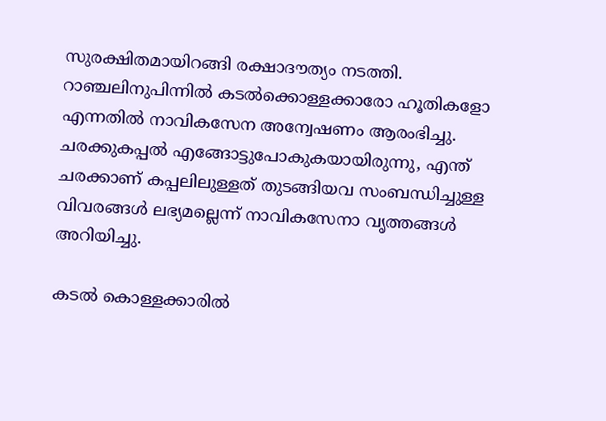സുരക്ഷിതമായിറങ്ങി രക്ഷാദൗത്യം നടത്തി. റാഞ്ചലിനുപിന്നിൽ കടൽക്കൊള്ളക്കാരോ ഹൂതികളോ എന്നതിൽ നാവികസേന അന്വേഷണം ആരംഭിച്ചു. ചരക്കുകപ്പൽ എങ്ങോട്ടുപോകുകയായിരുന്നു, എന്ത് ചരക്കാണ് കപ്പലിലുള്ളത് തുടങ്ങിയവ സംബന്ധിച്ചുള്ള വിവരങ്ങൾ ലഭ്യമല്ലെന്ന് നാവികസേനാ വൃത്തങ്ങൾ അറിയിച്ചു.

കടൽ കൊള്ളക്കാരിൽ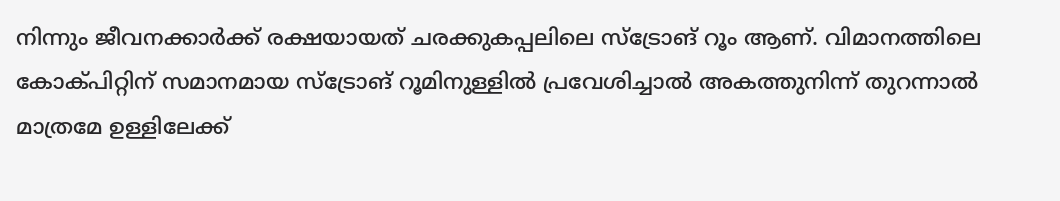നിന്നും ജീവനക്കാർക്ക് രക്ഷയായത് ചരക്കുകപ്പലിലെ സ്ട്രോങ് റൂം ആണ്. വിമാനത്തിലെ കോക്പിറ്റിന് സമാനമായ സ്ട്രോങ് റൂമിനുള്ളിൽ പ്രവേശിച്ചാൽ അകത്തുനിന്ന് തുറന്നാൽ മാത്രമേ ഉള്ളിലേക്ക്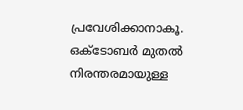പ്രവേശിക്കാനാകൂ. ഒക്ടോബർ മുതൽ നിരന്തരമായുള്ള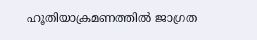ഹൂതിയാക്രമണത്തിൽ ജാഗ്രത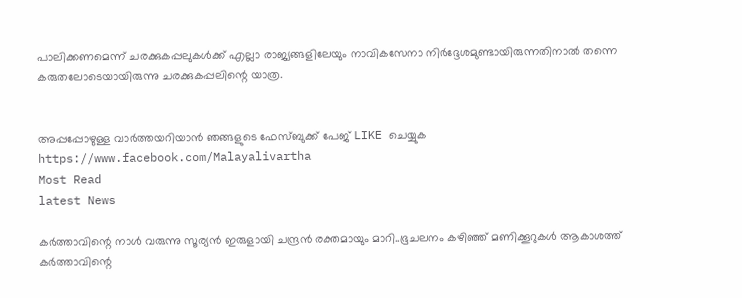പാലിക്കണമെന്ന് ചരക്കുകപ്പലുകൾക്ക് എല്ലാ രാജ്യങ്ങളിലേയും നാവികസേനാ നിർദ്ദേശമുണ്ടായിരുന്നതിനാൽ തന്നെ കരുതലോടെയായിരുന്നു ചരക്കുകപ്പലിന്റെ യാത്ര.


അപ്പപ്പോഴുള്ള വാര്‍ത്തയറിയാന്‍ ഞങ്ങളുടെ ഫേസ്‌ബുക്ക്‌ പേജ് LIKE ചെയ്യുക
https://www.facebook.com/Malayalivartha
Most Read
latest News

കർത്താവിന്റെ നാൾ വരുന്നു സൂര്യൻ ഇരുളായി ചന്ദ്രൻ രക്തമായും മാറി..ഭൂചലനം കഴിഞ്ഞ് മണിക്കൂറുകൾ ആകാശത്ത് കര്‍ത്താവിന്റെ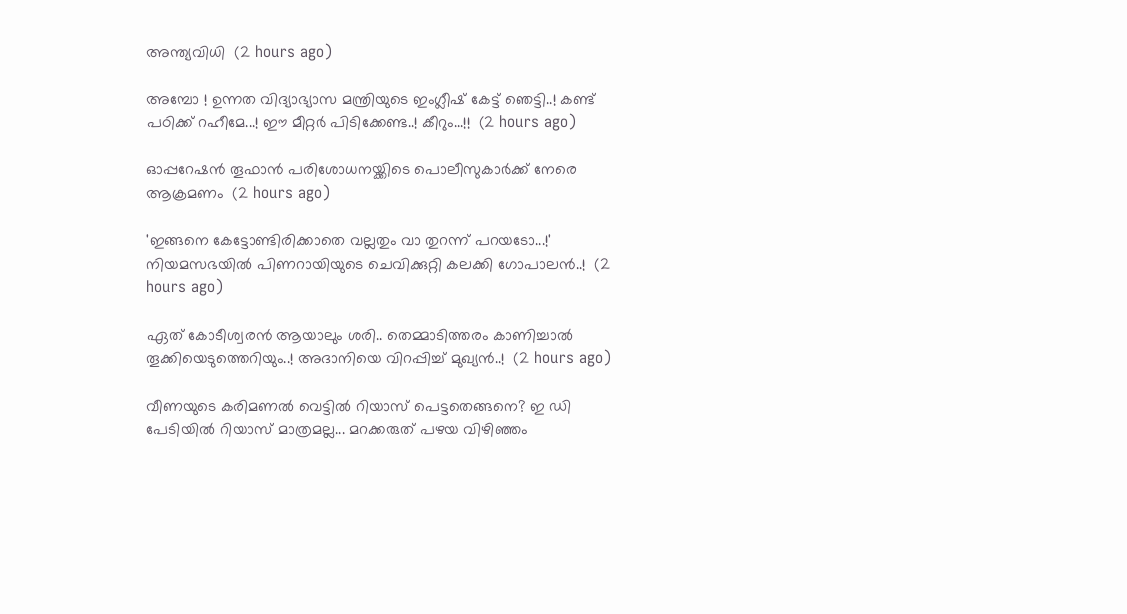അന്ത്യവിധി  (2 hours ago)

അമ്പോ ! ഉന്നത വിദ്യാഭ്യാസ മന്ത്രിയുടെ ഇംഗ്ലീഷ് കേട്ട് ഞെട്ടി..! കണ്ട് പഠിക്ക് റഹീമേ...! ഈ മീറ്റർ പിടിക്കേണ്ട..! കീറും...!!  (2 hours ago)

ഓപ്പറേഷന്‍ തൂഫാന്‍ പരിശോധനയ്ക്കിടെ പൊലീസുകാര്‍ക്ക് നേരെ ആക്രമണം  (2 hours ago)

'ഇങ്ങനെ കേട്ടോണ്ടിരിക്കാതെ വല്ലതും വാ തുറന്ന് പറയടോ...!' നിയമസഭയിൽ പിണറായിയുടെ ചെവിക്കുറ്റി കലക്കി ഗോപാലൻ..!  (2 hours ago)

ഏത് കോടീശ്വരൻ ആയാലും ശരി.. തെമ്മാടിത്തരം കാണിച്ചാൽ തൂക്കിയെടുത്തെറിയും..! അദാനിയെ വിറപ്പിച്ച് മുഖ്യൻ..!  (2 hours ago)

വീണയുടെ കരിമണൽ വെട്ടിൽ റിയാസ് പെട്ടതെങ്ങനെ? ഇ ഡി പേടിയിൽ റിയാസ് മാത്രമല്ല... മറക്കരുത് പഴയ വിഴിഞ്ഞം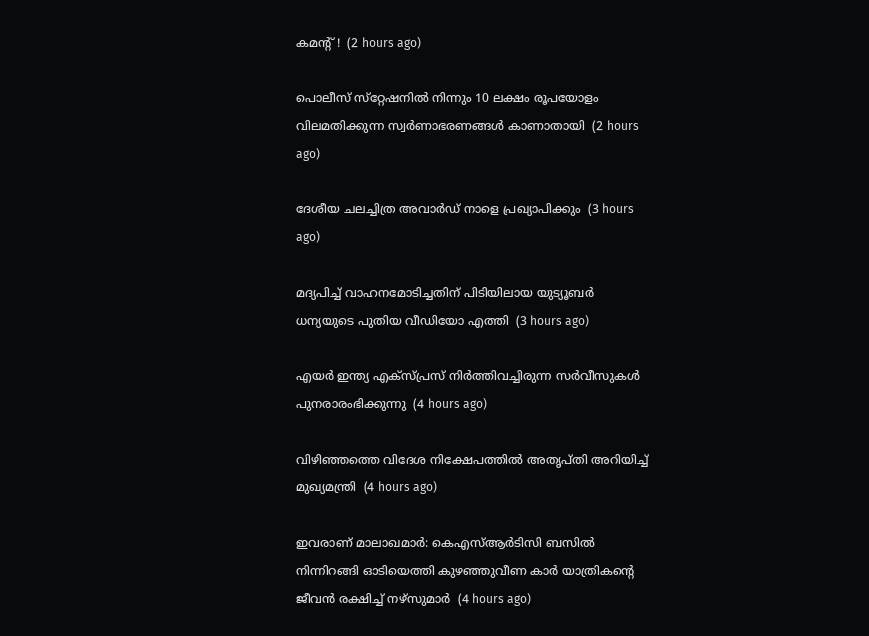കമന്റ് !  (2 hours ago)

പൊലീസ് സ്‌റ്റേഷനില്‍ നിന്നും 10 ലക്ഷം രൂപയോളം വിലമതിക്കുന്ന സ്വര്‍ണാഭരണങ്ങള്‍ കാണാതായി  (2 hours ago)

ദേശീയ ചലച്ചിത്ര അവാര്‍ഡ് നാളെ പ്രഖ്യാപിക്കും  (3 hours ago)

മദ്യപിച്ച് വാഹനമോടിച്ചതിന് പിടിയിലായ യുട്യൂബര്‍ ധന്യയുടെ പുതിയ വീഡിയോ എത്തി  (3 hours ago)

എയര്‍ ഇന്ത്യ എക്‌സ്പ്രസ് നിര്‍ത്തിവച്ചിരുന്ന സര്‍വീസുകള്‍ പുനരാരംഭിക്കുന്നു  (4 hours ago)

വിഴിഞ്ഞത്തെ വിദേശ നിക്ഷേപത്തില്‍ അതൃപ്തി അറിയിച്ച് മുഖ്യമന്ത്രി  (4 hours ago)

ഇവരാണ് മാലാഖമാര്‍: കെഎസ്ആര്‍ടിസി ബസില്‍ നിന്നിറങ്ങി ഓടിയെത്തി കുഴഞ്ഞുവീണ കാര്‍ യാത്രികന്റെ ജീവന്‍ രക്ഷിച്ച് നഴ്‌സുമാര്‍  (4 hours ago)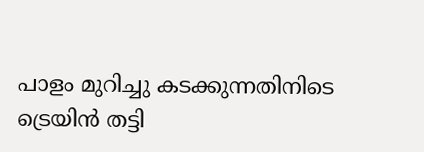പാളം മുറിച്ചു കടക്കുന്നതിനിടെ ട്രെയിന്‍ തട്ടി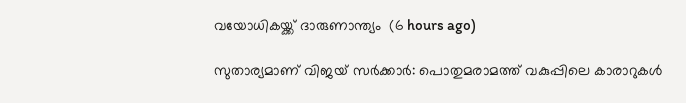വയോധികയ്ക്ക് ദാരുണാന്ത്യം  (6 hours ago)

സുതാര്യമാണ് വിജയ് സര്‍ക്കാര്‍: പൊതുമരാമത്ത് വകുപ്പിലെ കാരാറുകള്‍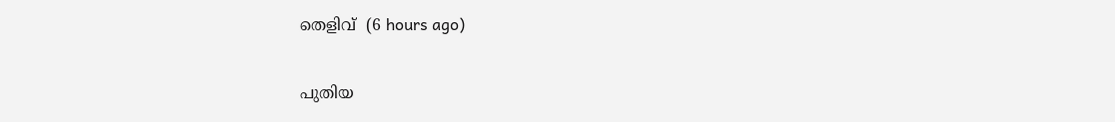തെളിവ്  (6 hours ago)

പുതിയ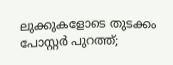ലുക്കുകളോടെ തുടക്കം പോസ്റ്റർ പുറത്ത്;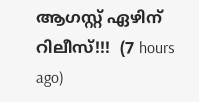ആഗസ്റ്റ് ഏഴിന് റിലീസ്!!!  (7 hours ago)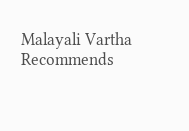Malayali Vartha Recommends